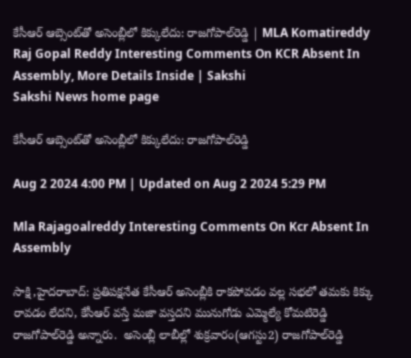కేసీఆర్‌ ఆబ్సెంట్‌తో అసెంబ్లీలో కిక్కులేదు: రాజగోపాల్‌రెడ్డి | MLA Komatireddy Raj Gopal Reddy Interesting Comments On KCR Absent In Assembly, More Details Inside | Sakshi
Sakshi News home page

కేసీఆర్‌ ఆబ్సెంట్‌తో అసెంబ్లీలో కిక్కులేదు: రాజగోపాల్‌రెడ్డి

Aug 2 2024 4:00 PM | Updated on Aug 2 2024 5:29 PM

Mla Rajagoalreddy Interesting Comments On Kcr Absent In Assembly

సాక్షి,హైదరాబాద్‌: ప్రతిపక్షనేత కేసీఆర్‌ అసెంబ్లీకి రాకపోవడం వల్ల సభలో తమకు కిక్కు రావడం లేదని, కేసీఆర్‌ వస్తే మజా వస్తదని మునుగోడు ఎమ్మెల్యే కోమటిరెడ్డి రాజగోపాల్‌రెడ్డి అన్నారు.  అసెంబ్లీ లాబీల్లో శుక్రవారం(ఆగస్టు2) రాజగోపాల్‌రెడ్డి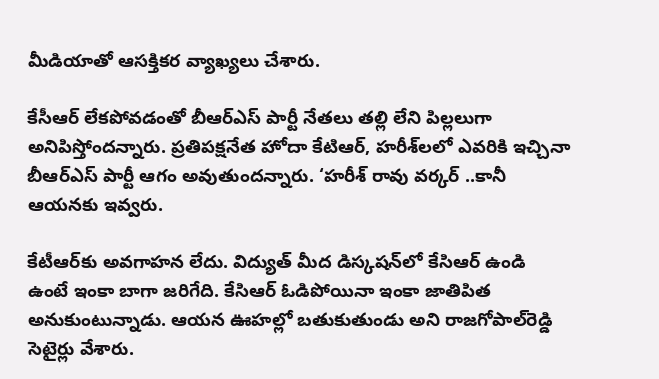మీడియాతో ఆసక్తికర వ్యాఖ్యలు చేశారు.

కేసీఆర్‌ లేకపోవడంతో బీఆర్‌ఎస్‌ పార్టీ నేతలు తల్లి లేని పిల్లలుగా అనిపిస్తోందన్నారు. ప్రతిపక్షనేత హోదా కేటిఆర్, హరీశ్‌లలో ఎవరికి ఇచ్చినా బీఆర్‌ఎస్‌ పార్టీ ఆగం అవుతుందన్నారు. ‘హరీశ్‌ రావు వర్కర్ ..కానీ ఆయనకు ఇవ్వరు.

కేటీఆర్‌కు అవగాహన లేదు. విద్యుత్‌ మీద డిస్కషన్‌లో కేసిఆర్ ఉండి ఉంటే ఇంకా బాగా జరిగేది. కేసిఆర్ ఓడిపోయినా ఇంకా జాతిపిత అనుకుంటున్నాడు. ఆయన ఊహల్లో బతుకుతుండు అని రాజగోపాల్‌రెడ్డి సెటైర్లు వేశారు.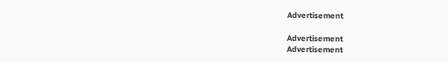Advertisement

Advertisement
Advertisement